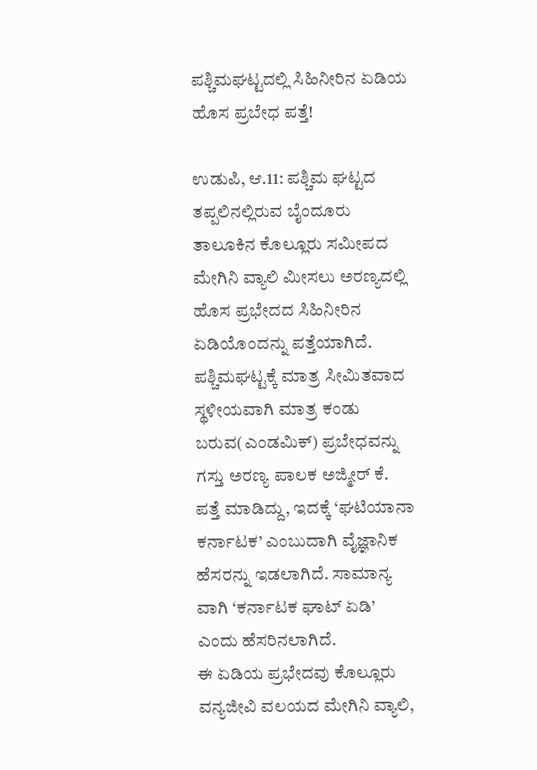ಪಶ್ಚಿಮಘಟ್ಟದಲ್ಲಿ ಸಿಹಿನೀರಿನ ಏಡಿಯ ಹೊಸ ಪ್ರಬೇಧ ಪತ್ತೆ!

ಉಡುಪಿ, ಆ.11: ಪಶ್ಚಿಮ ಘಟ್ಟದ ತಪ್ಪಲಿನಲ್ಲಿರುವ ಬೈಂದೂರು ತಾಲೂಕಿನ ಕೊಲ್ಲೂರು ಸಮೀಪದ ಮೇಗಿನಿ ವ್ಯಾಲಿ ಮೀಸಲು ಅರಣ್ಯದಲ್ಲಿ ಹೊಸ ಪ್ರಭೇದದ ಸಿಹಿನೀರಿನ ಏಡಿಯೊಂದನ್ನು ಪತ್ತೆಯಾಗಿದೆ.
ಪಶ್ಚಿಮಘಟ್ಟಕ್ಕೆ ಮಾತ್ರ ಸೀಮಿತವಾದ ಸ್ಥಳೀಯವಾಗಿ ಮಾತ್ರ ಕಂಡು ಬರುವ(ಎಂಡಮಿಕ್) ಪ್ರಬೇಧವನ್ನು ಗಸ್ತು ಅರಣ್ಯ ಪಾಲಕ ಅಜ್ಮೀರ್ ಕೆ. ಪತ್ತೆ ಮಾಡಿದ್ದು, ಇದಕ್ಕೆ ‘ಘಟಿಯಾನಾ ಕರ್ನಾಟಕ’ ಎಂಬುದಾಗಿ ವೈಜ್ಞಾನಿಕ ಹೆಸರನ್ನು ಇಡಲಾಗಿದೆ. ಸಾಮಾನ್ಯ ವಾಗಿ ‘ಕರ್ನಾಟಕ ಘಾಟ್ ಏಡಿ’ ಎಂದು ಹೆಸರಿನಲಾಗಿದೆ.
ಈ ಏಡಿಯ ಪ್ರಭೇದವು ಕೊಲ್ಲೂರು ವನ್ಯಜೀವಿ ವಲಯದ ಮೇಗಿನಿ ವ್ಯಾಲಿ,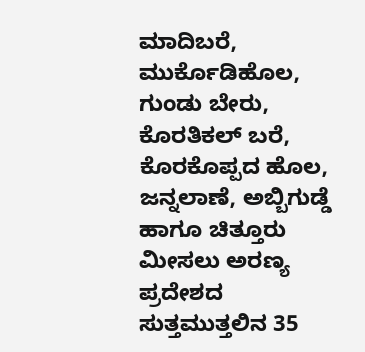ಮಾದಿಬರೆ, ಮುರ್ಕೊಡಿಹೊಲ, ಗುಂಡು ಬೇರು, ಕೊರತಿಕಲ್ ಬರೆ, ಕೊರಕೊಪ್ಪದ ಹೊಲ, ಜನ್ನಲಾಣೆ, ಅಬ್ಬಿಗುಡ್ಡೆ ಹಾಗೂ ಚಿತ್ತೂರು ಮೀಸಲು ಅರಣ್ಯ ಪ್ರದೇಶದ ಸುತ್ತಮುತ್ತಲಿನ 35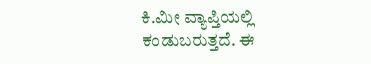ಕಿ.ಮೀ ವ್ಯಾಪ್ತಿಯಲ್ಲಿ ಕಂಡುಬರುತ್ತದೆ. ಈ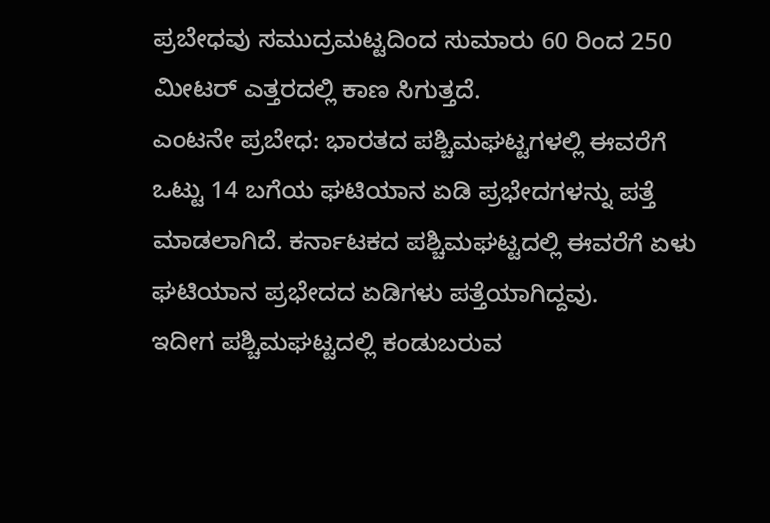ಪ್ರಬೇಧವು ಸಮುದ್ರಮಟ್ಟದಿಂದ ಸುಮಾರು 60 ರಿಂದ 250 ಮೀಟರ್ ಎತ್ತರದಲ್ಲಿ ಕಾಣ ಸಿಗುತ್ತದೆ.
ಎಂಟನೇ ಪ್ರಬೇಧ: ಭಾರತದ ಪಶ್ಚಿಮಘಟ್ಟಗಳಲ್ಲಿ ಈವರೆಗೆ ಒಟ್ಟು 14 ಬಗೆಯ ಘಟಿಯಾನ ಏಡಿ ಪ್ರಭೇದಗಳನ್ನು ಪತ್ತೆ ಮಾಡಲಾಗಿದೆ. ಕರ್ನಾಟಕದ ಪಶ್ಚಿಮಘಟ್ಟದಲ್ಲಿ ಈವರೆಗೆ ಏಳು ಘಟಿಯಾನ ಪ್ರಭೇದದ ಏಡಿಗಳು ಪತ್ತೆಯಾಗಿದ್ದವು.
ಇದೀಗ ಪಶ್ಚಿಮಘಟ್ಟದಲ್ಲಿ ಕಂಡುಬರುವ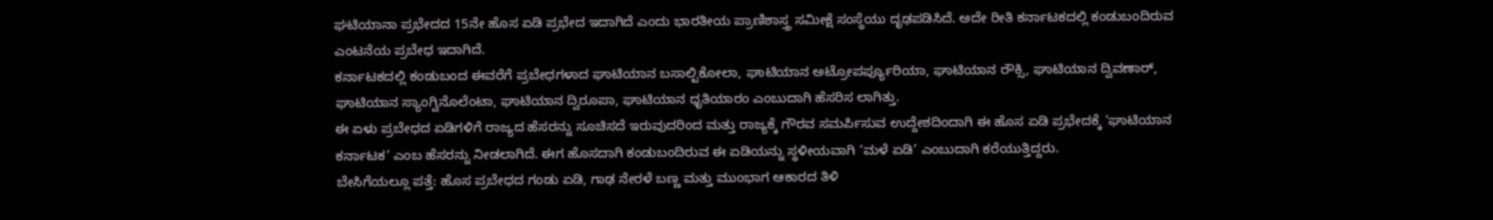ಘಟಿಯಾನಾ ಪ್ರಭೇದದ 15ನೇ ಹೊಸ ಏಡಿ ಪ್ರಭೇದ ಇದಾಗಿದೆ ಎಂದು ಭಾರತೀಯ ಪ್ರಾಣಿಶಾಸ್ತ್ರ ಸಮೀಕ್ಷೆ ಸಂಸ್ಥೆಯು ದೃಢಪಡಿಸಿದೆ. ಅದೇ ರೀತಿ ಕರ್ನಾಟಕದಲ್ಲಿ ಕಂಡುಬಂದಿರುವ ಎಂಟನೆಯ ಪ್ರಬೇಧ ಇದಾಗಿದೆ.
ಕರ್ನಾಟಕದಲ್ಲಿ ಕಂಡುಬಂದ ಈವರೆಗೆ ಪ್ರಬೇಧಗಳಾದ ಘಾಟಿಯಾನ ಬಸಾಲ್ಟಿಕೋಲಾ, ಘಾಟಿಯಾನ ಅಟ್ರೋಪರ್ಪ್ಯೂರಿಯಾ, ಘಾಟಿಯಾನ ರೌಕ್ಸಿ, ಘಾಟಿಯಾನ ದ್ವಿವಣಾರ್, ಘಾಟಿಯಾನ ಸ್ಯಾಂಗ್ವಿನೊಲೆಂಟಾ, ಘಾಟಿಯಾನ ದ್ವಿರೂಪಾ, ಘಾಟಿಯಾನ ಧೃತಿಯಾರಂ ಎಂಬುದಾಗಿ ಹೆಸರಿಸ ಲಾಗಿತ್ತು.
ಈ ಏಳು ಪ್ರಬೇಧದ ಏಡಿಗಳಿಗೆ ರಾಜ್ಯದ ಹೆಸರನ್ನು ಸೂಚಿಸದೆ ಇರುವುದರಿಂದ ಮತ್ತು ರಾಜ್ಯಕ್ಕೆ ಗೌರವ ಸಮರ್ಪಿಸುವ ಉದ್ದೇಶದಿಂದಾಗಿ ಈ ಹೊಸ ಏಡಿ ಪ್ರಭೇದಕ್ಕೆ ‘ಘಾಟಿಯಾನ ಕರ್ನಾಟಕ’ ಎಂಬ ಹೆಸರನ್ನು ನೀಡಲಾಗಿದೆ. ಈಗ ಹೊಸದಾಗಿ ಕಂಡುಬಂದಿರುವ ಈ ಏಡಿಯನ್ನು ಸ್ಥಳೀಯವಾಗಿ ‘ಮಳೆ ಏಡಿ’ ಎಂಬುದಾಗಿ ಕರೆಯುತ್ತಿದ್ದರು.
ಬೇಸಿಗೆಯಲ್ಲೂ ಪತ್ತೆ: ಹೊಸ ಪ್ರಬೇಧದ ಗಂಡು ಏಡಿ, ಗಾಢ ನೇರಳೆ ಬಣ್ಣ ಮತ್ತು ಮುಂಭಾಗ ಆಕಾರದ ತಿಳಿ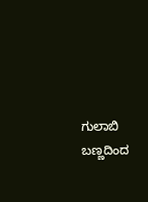ಗುಲಾಬಿ ಬಣ್ಣದಿಂದ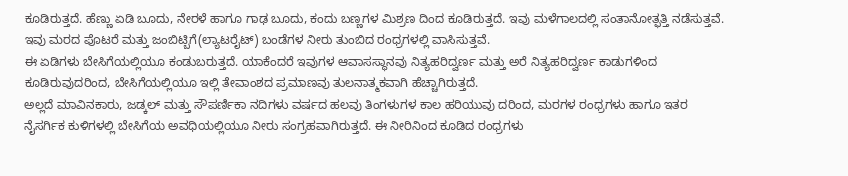ಕೂಡಿರುತ್ತದೆ. ಹೆಣ್ಣು ಏಡಿ ಬೂದು, ನೇರಳೆ ಹಾಗೂ ಗಾಢ ಬೂದು, ಕಂದು ಬಣ್ಣಗಳ ಮಿಶ್ರಣ ದಿಂದ ಕೂಡಿರುತ್ತದೆ. ಇವು ಮಳೆಗಾಲದಲ್ಲಿ ಸಂತಾನೋತ್ಫತ್ತಿ ನಡೆಸುತ್ತವೆ. ಇವು ಮರದ ಪೊಟರೆ ಮತ್ತು ಜಂಬಿಟ್ಬಿಗೆ(ಲ್ಯಾಟರೈಟ್) ಬಂಡೆಗಳ ನೀರು ತುಂಬಿದ ರಂಧ್ರಗಳಲ್ಲಿ ವಾಸಿಸುತ್ತವೆ.
ಈ ಏಡಿಗಳು ಬೇಸಿಗೆಯಲ್ಲಿಯೂ ಕಂಡುಬರುತ್ತದೆ. ಯಾಕೆಂದರೆ ಇವುಗಳ ಆವಾಸಸ್ಥಾನವು ನಿತ್ಯಹರಿದ್ವರ್ಣ ಮತ್ತು ಅರೆ ನಿತ್ಯಹರಿದ್ವರ್ಣ ಕಾಡುಗಳಿಂದ ಕೂಡಿರುವುದರಿಂದ, ಬೇಸಿಗೆಯಲ್ಲಿಯೂ ಇಲ್ಲಿ ತೇವಾಂಶದ ಪ್ರಮಾಣವು ತುಲನಾತ್ಮಕವಾಗಿ ಹೆಚ್ಚಾಗಿರುತ್ತದೆ.
ಅಲ್ಲದೆ ಮಾವಿನಕಾರು, ಜಡ್ಕಲ್ ಮತ್ತು ಸೌಪರ್ಣಿಕಾ ನದಿಗಳು ವರ್ಷದ ಹಲವು ತಿಂಗಳುಗಳ ಕಾಲ ಹರಿಯುವು ದರಿಂದ, ಮರಗಳ ರಂಧ್ರಗಳು ಹಾಗೂ ಇತರ ನೈಸರ್ಗಿಕ ಕುಳಿಗಳಲ್ಲಿ ಬೇಸಿಗೆಯ ಅವಧಿಯಲ್ಲಿಯೂ ನೀರು ಸಂಗ್ರಹವಾಗಿರುತ್ತದೆ. ಈ ನೀರಿನಿಂದ ಕೂಡಿದ ರಂಧ್ರಗಳು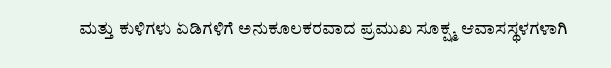ಮತ್ತು ಕುಳಿಗಳು ಏಡಿಗಳಿಗೆ ಅನುಕೂಲಕರವಾದ ಪ್ರಮುಖ ಸೂಕ್ಷ್ಮ ಆವಾಸಸ್ಥಳಗಳಾಗಿ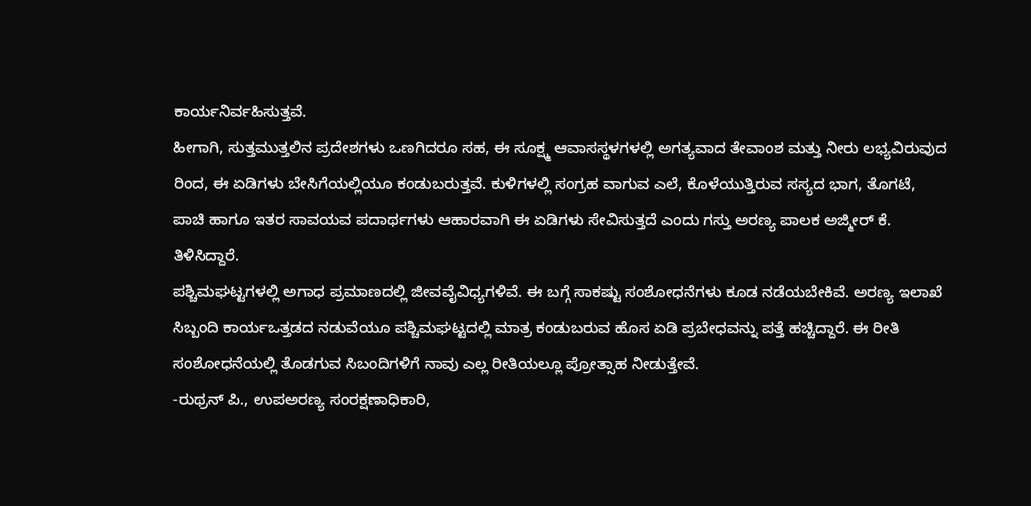ಕಾರ್ಯನಿರ್ವಹಿಸುತ್ತವೆ.
ಹೀಗಾಗಿ, ಸುತ್ತಮುತ್ತಲಿನ ಪ್ರದೇಶಗಳು ಒಣಗಿದರೂ ಸಹ, ಈ ಸೂಕ್ಷ್ಮ ಆವಾಸಸ್ಥಳಗಳಲ್ಲಿ ಅಗತ್ಯವಾದ ತೇವಾಂಶ ಮತ್ತು ನೀರು ಲಭ್ಯವಿರುವುದ ರಿಂದ, ಈ ಏಡಿಗಳು ಬೇಸಿಗೆಯಲ್ಲಿಯೂ ಕಂಡುಬರುತ್ತವೆ. ಕುಳಿಗಳಲ್ಲಿ ಸಂಗ್ರಹ ವಾಗುವ ಎಲೆ, ಕೊಳೆಯುತ್ತಿರುವ ಸಸ್ಯದ ಭಾಗ, ತೊಗಟೆ, ಪಾಚಿ ಹಾಗೂ ಇತರ ಸಾವಯವ ಪದಾರ್ಥಗಳು ಆಹಾರವಾಗಿ ಈ ಏಡಿಗಳು ಸೇವಿಸುತ್ತದೆ ಎಂದು ಗಸ್ತು ಅರಣ್ಯ ಪಾಲಕ ಅಜ್ಮೀರ್ ಕೆ. ತಿಳಿಸಿದ್ದಾರೆ.
ಪಶ್ಚಿಮಘಟ್ಟಗಳಲ್ಲಿ ಅಗಾಧ ಪ್ರಮಾಣದಲ್ಲಿ ಜೀವವೈವಿಧ್ಯಗಳಿವೆ. ಈ ಬಗ್ಗೆ ಸಾಕಷ್ಟು ಸಂಶೋಧನೆಗಳು ಕೂಡ ನಡೆಯಬೇಕಿವೆ. ಅರಣ್ಯ ಇಲಾಖೆ ಸಿಬ್ಬಂದಿ ಕಾರ್ಯಒತ್ತಡದ ನಡುವೆಯೂ ಪಶ್ಚಿಮಘಟ್ಟದಲ್ಲಿ ಮಾತ್ರ ಕಂಡುಬರುವ ಹೊಸ ಏಡಿ ಪ್ರಬೇಧವನ್ನು ಪತ್ತೆ ಹಚ್ಚಿದ್ದಾರೆ. ಈ ರೀತಿ ಸಂಶೋಧನೆಯಲ್ಲಿ ತೊಡಗುವ ಸಿಬಂದಿಗಳಿಗೆ ನಾವು ಎಲ್ಲ ರೀತಿಯಲ್ಲೂ ಪ್ರೋತ್ಸಾಹ ನೀಡುತ್ತೇವೆ.
-ರುಥ್ರನ್ ಪಿ., ಉಪಅರಣ್ಯ ಸಂರಕ್ಷಣಾಧಿಕಾರಿ,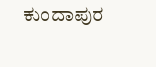ಕುಂದಾಪುರ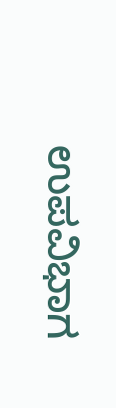ಉಪವಿಭಾಗ